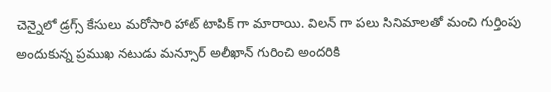చెన్నైలో డ్రగ్స్ కేసులు మరోసారి హాట్ టాపిక్ గా మారాయి. విలన్ గా పలు సినిమాలతో మంచి గుర్తింపు అందుకున్న ప్రముఖ నటుడు మన్సూర్ అలీఖాన్ గురించి అందరికి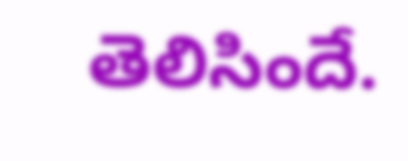తెలిసిందే.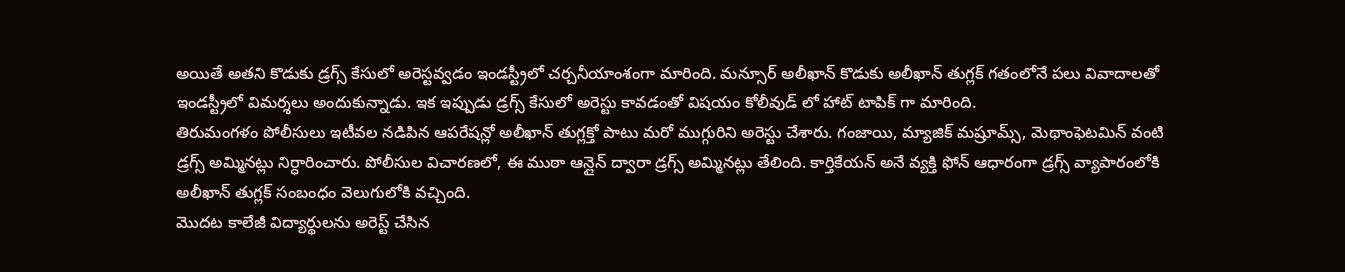అయితే అతని కొడుకు డ్రగ్స్ కేసులో అరెస్టవ్వడం ఇండస్ట్రీలో చర్చనీయాంశంగా మారింది. మన్సూర్ అలీఖాన్ కొడుకు అలీఖాన్ తుగ్లక్ గతంలోనే పలు వివాదాలతో ఇండస్ట్రీలో విమర్శలు అందుకున్నాడు. ఇక ఇప్పుడు డ్రగ్స్ కేసులో అరెస్టు కావడంతో విషయం కోలీవుడ్ లో హాట్ టాపిక్ గా మారింది.
తిరుమంగళం పోలీసులు ఇటీవల నడిపిన ఆపరేషన్లో అలీఖాన్ తుగ్లక్తో పాటు మరో ముగ్గురిని అరెస్టు చేశారు. గంజాయి, మ్యాజిక్ మష్రూమ్స్, మెథాంఫెటమిన్ వంటి డ్రగ్స్ అమ్మినట్లు నిర్ధారించారు. పోలీసుల విచారణలో, ఈ ముఠా ఆన్లైన్ ద్వారా డ్రగ్స్ అమ్మినట్లు తేలింది. కార్తికేయన్ అనే వ్యక్తి ఫోన్ ఆధారంగా డ్రగ్స్ వ్యాపారంలోకి అలీఖాన్ తుగ్లక్ సంబంధం వెలుగులోకి వచ్చింది.
మొదట కాలేజీ విద్యార్థులను అరెస్ట్ చేసిన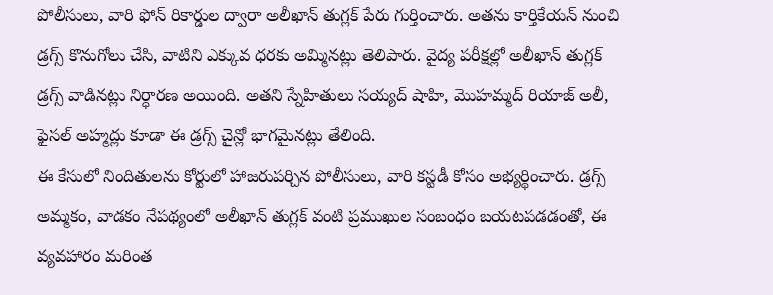పోలీసులు, వారి ఫోన్ రికార్డుల ద్వారా అలీఖాన్ తుగ్లక్ పేరు గుర్తించారు. అతను కార్తికేయన్ నుంచి డ్రగ్స్ కొనుగోలు చేసి, వాటిని ఎక్కువ ధరకు అమ్మినట్లు తెలిపారు. వైద్య పరీక్షల్లో అలీఖాన్ తుగ్లక్ డ్రగ్స్ వాడినట్లు నిర్ధారణ అయింది. అతని స్నేహితులు సయ్యద్ షాహి, మొహమ్మద్ రియాజ్ అలీ, ఫైసల్ అహ్మద్లు కూడా ఈ డ్రగ్స్ చైన్లో భాగమైనట్లు తేలింది.
ఈ కేసులో నిందితులను కోర్టులో హాజరుపర్చిన పోలీసులు, వారి కస్టడీ కోసం అభ్యర్థించారు. డ్రగ్స్ అమ్మకం, వాడకం నేపథ్యంలో అలీఖాన్ తుగ్లక్ వంటి ప్రముఖుల సంబంధం బయటపడడంతో, ఈ వ్యవహారం మరింత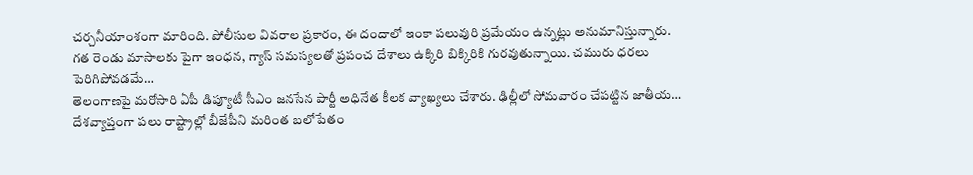చర్చనీయాంశంగా మారింది. పోలీసుల వివరాల ప్రకారం, ఈ దందాలో ఇంకా పలువురి ప్రమేయం ఉన్నట్లు అనుమానిస్తున్నారు.
గత రెండు మాసాలకు పైగా ఇంధన, గ్యాస్ సమస్యలతో ప్రపంచ దేశాలు ఉక్కిరి బిక్కిరికి గురవుతున్నాయి. చమురు ధరలు పెరిగిపోవడమే…
తెలంగాణపై మరోసారి ఏపీ డిప్యూటీ సీఎం జనసేన పార్టీ అధినేత కీలక వ్యాఖ్యలు చేశారు. ఢిల్లీలో సోమవారం చేపట్టిన జాతీయ…
దేశవ్యాప్తంగా పలు రాష్ట్రాల్లో బీజేపీని మరింత బలోపేతం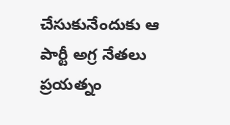చేసుకునేందుకు ఆ పార్టీ అగ్ర నేతలు ప్రయత్నం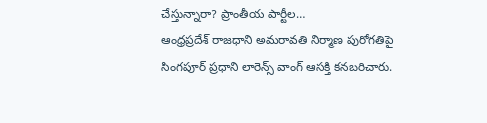చేస్తున్నారా? ప్రాంతీయ పార్టీల…
ఆంధ్రప్రదేశ్ రాజధాని అమరావతి నిర్మాణ పురోగతిపై సింగపూర్ ప్రధాని లారెన్స్ వాంగ్ ఆసక్తి కనబరిచారు.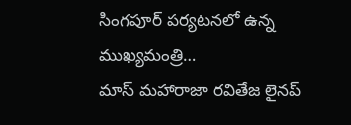సింగపూర్ పర్యటనలో ఉన్న ముఖ్యమంత్రి…
మాస్ మహారాజా రవితేజ లైనప్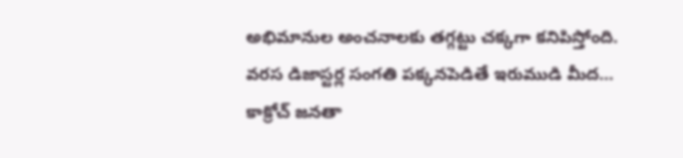అభిమానుల అంచనాలకు తగ్గట్టు చక్కగా కనిపిస్తోంది. వరస డిజాస్టర్ల సంగతి పక్కనపెడితే ఇరుముడి మీద…
కాక్రోచ్ జనతా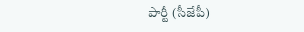పార్టీ (సీజేపీ)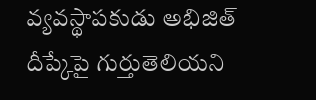వ్యవస్థాపకుడు అభిజిత్ దీప్కేపై గుర్తుతెలియని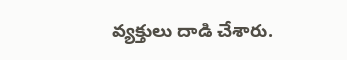వ్యక్తులు దాడి చేశారు.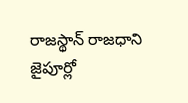రాజస్థాన్ రాజధాని జైపూర్లో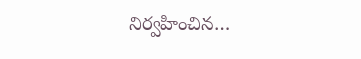నిర్వహించిన…